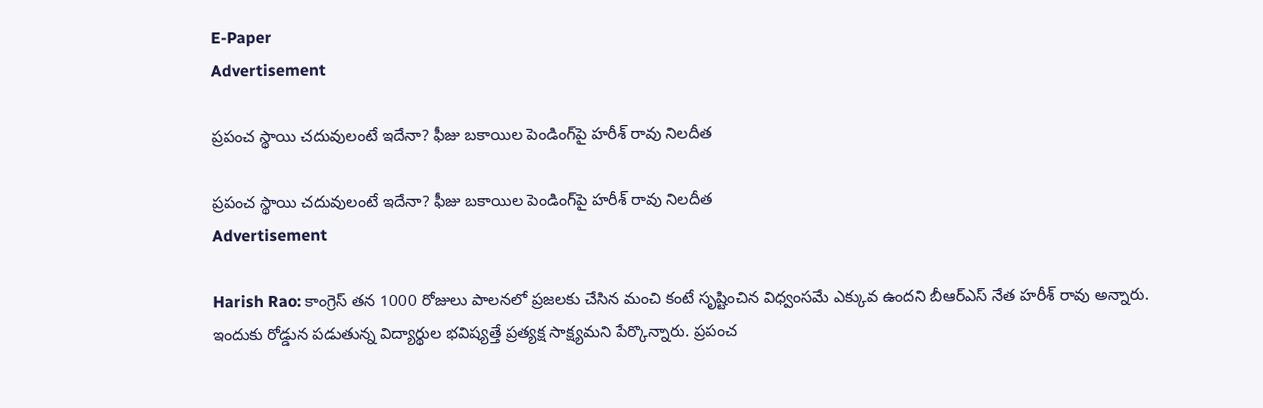E-Paper
Advertisement

ప్రపంచ స్థాయి చదువులంటే ఇదేనా? ఫీజు బకాయిల పెండింగ్‌పై హరీశ్ రావు నిలదీత

ప్రపంచ స్థాయి చదువులంటే ఇదేనా? ఫీజు బకాయిల పెండింగ్‌పై హరీశ్ రావు నిలదీత
Advertisement

Harish Rao: కాంగ్రెస్ తన 1000 రోజులు పాలనలో ప్రజలకు చేసిన మంచి కంటే సృష్టించిన విధ్వంసమే ఎక్కువ ఉందని బీఆర్ఎస్ నేత హరీశ్ రావు అన్నారు. ఇందుకు రోడ్డున పడుతున్న విద్యార్థుల భవిష్యత్తే ప్రత్యక్ష సాక్ష్యమని పేర్కొన్నారు. ప్రపంచ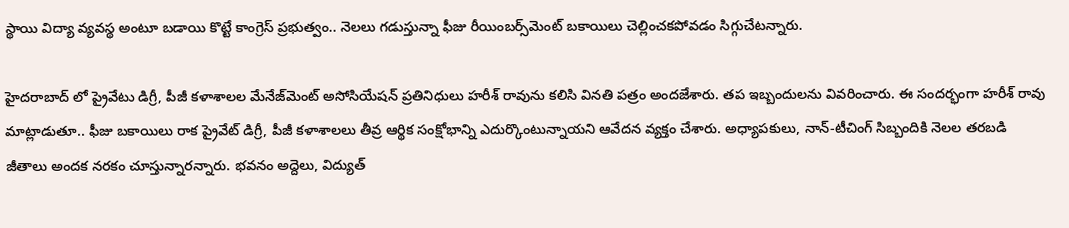స్థాయి విద్యా వ్యవస్థ అంటూ బడాయి కొట్టే కాంగ్రెస్ ప్రభుత్వం.. నెలలు గడుస్తున్నా ఫీజు రీయింబర్స్‌మెంట్ బకాయిలు చెల్లించకపోవడం సిగ్గుచేటన్నారు.

హైదరాబాద్ లో ప్రైవేటు డిగ్రీ, పీజీ కళాశాలల మేనేజ్‌మెంట్ అసోసియేషన్ ప్రతినిధులు హరీశ్ రావును కలిసి వినతి పత్రం అందజేశారు. తప ఇబ్బందులను వివరించారు. ఈ సందర్భంగా హరీశ్ రావు మాట్లాడుతూ.. ఫీజు బకాయిలు రాక ప్రైవేట్ డిగ్రీ, పీజీ కళాశాలలు తీవ్ర ఆర్థిక సంక్షోభాన్ని ఎదుర్కొంటున్నాయని ఆవేదన వ్యక్తం చేశారు. అధ్యాపకులు, నాన్‌-టీచింగ్ సిబ్బందికి నెలల తరబడి జీతాలు అందక నరకం చూస్తున్నారన్నారు. భవనం అద్దెలు, విద్యుత్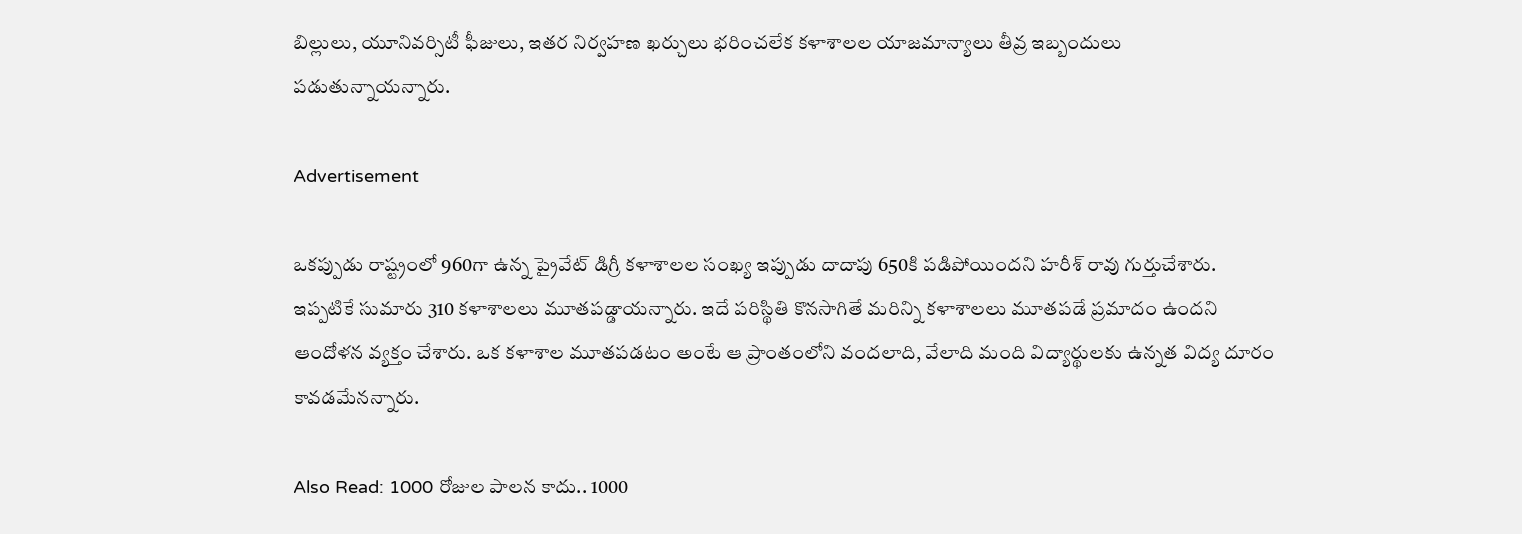బిల్లులు, యూనివర్సిటీ ఫీజులు, ఇతర నిర్వహణ ఖర్చులు భరించలేక కళాశాలల యాజమాన్యాలు తీవ్ర ఇబ్బందులు పడుతున్నాయన్నారు.

Advertisement

ఒకప్పుడు రాష్ట్రంలో 960గా ఉన్న ప్రైవేట్ డిగ్రీ కళాశాలల సంఖ్య ఇప్పుడు దాదాపు 650కి పడిపోయిందని హరీశ్ రావు గుర్తుచేశారు. ఇప్పటికే సుమారు 310 కళాశాలలు మూతపడ్డాయన్నారు. ఇదే పరిస్థితి కొనసాగితే మరిన్ని కళాశాలలు మూతపడే ప్రమాదం ఉందని ఆందోళన వ్యక్తం చేశారు. ఒక కళాశాల మూతపడటం అంటే ఆ ప్రాంతంలోని వందలాది, వేలాది మంది విద్యార్థులకు ఉన్నత విద్య దూరం కావడమేనన్నారు.

Also Read: 1000 రోజుల పాలన కాదు.. 1000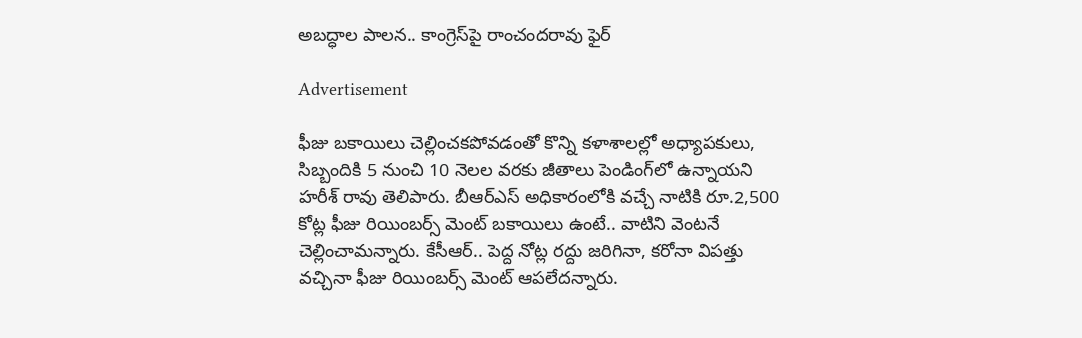అబద్ధాల పాలన.. కాంగ్రెస్‌పై రాంచందరావు ఫైర్

Advertisement

ఫీజు బకాయిలు చెల్లించకపోవడంతో కొన్ని కళాశాలల్లో అధ్యాపకులు, సిబ్బందికి 5 నుంచి 10 నెలల వరకు జీతాలు పెండింగ్‌లో ఉన్నాయని హరీశ్ రావు తెలిపారు. బీఆర్ఎస్ అధికారంలోకి వచ్చే నాటికి రూ.2,500 కోట్ల ఫీజు రియింబర్స్ మెంట్ బకాయిలు ఉంటే.. వాటిని వెంటనే చెల్లించామన్నారు. కేసీఆర్.. పెద్ద నోట్ల రద్దు జరిగినా, కరోనా విపత్తు వచ్చినా ఫీజు రియింబర్స్ మెంట్ ఆపలేదన్నారు.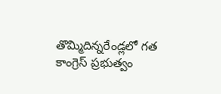తొమ్మిదిన్నరేండ్లలో గత కాంగ్రెస్ ప్రభుత్వం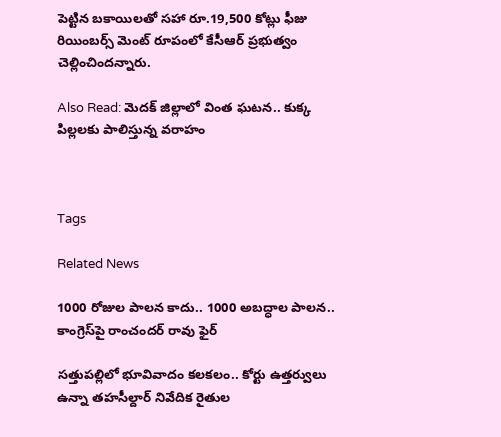పెట్టిన బకాయిలతో సహా రూ.19,500 కోట్లు ఫీజు రియింబర్స్ మెంట్ రూపంలో కేసీఆర్ ప్రభుత్వం చెల్లించిందన్నారు.

Also Read: మెదక్ జిల్లాలో వింత ఘటన.. కుక్క పిల్లలకు పాలిస్తున్న వరాహం



Tags

Related News

1000 రోజుల పాలన కాదు.. 1000 అబద్ధాల పాలన.. కాంగ్రెస్‌పై రాంచందర్ రావు ఫైర్

సత్తుపల్లిలో భూవివాదం కలకలం.. కోర్టు ఉత్తర్వులు ఉన్నా తహసీల్దార్ నివేదిక రైతుల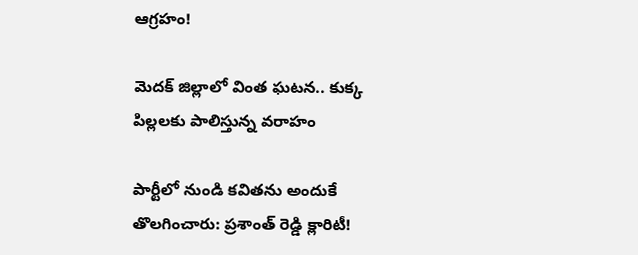ఆగ్రహం!

మెదక్ జిల్లాలో వింత ఘటన.. కుక్క పిల్లలకు పాలిస్తున్న వరాహం

పార్టీలో నుండి కవితను అందుకే తొలగించారు: ప్రశాంత్ రెడ్డి క్లారిటీ!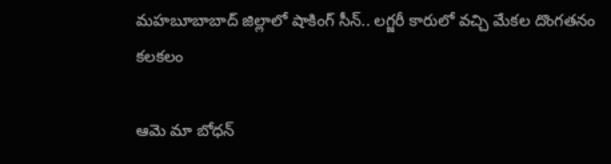మహబూబాబాద్ జిల్లాలో షాకింగ్ సీన్.. లగ్జరీ కారులో వచ్చి మేకల దొంగతనం కలకలం

ఆమె మా బోధన్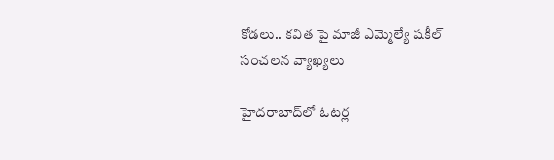కోడలు.. కవిత పై మాజీ ఎమ్మెల్యే షకీల్ సంచలన వ్యాఖ్యలు

హైదరాబాద్‌లో ఓటర్ల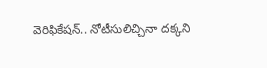వెరిఫికేషన్.. నోటీసులిచ్చినా దక్కని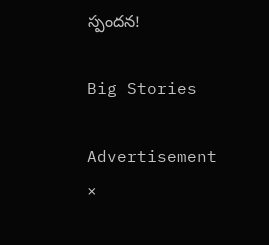స్పందన!

Big Stories

Advertisement
×